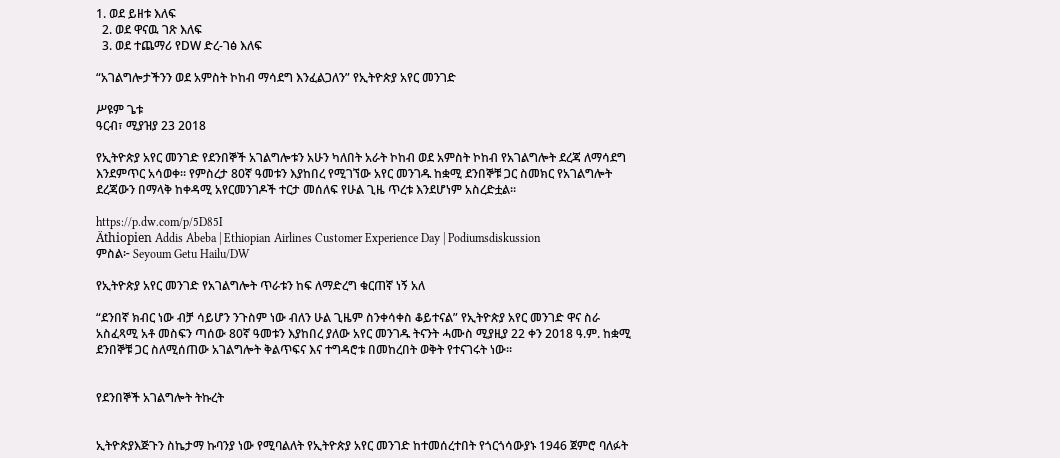1. ወደ ይዘቱ እለፍ
  2. ወደ ዋናዉ ገጽ እለፍ
  3. ወደ ተጨማሪ የDW ድረ-ገፅ እለፍ

“አገልግሎታችንን ወደ አምስት ኮከብ ማሳደግ እንፈልጋለን” የኢትዮጵያ አየር መንገድ

ሥዩም ጌቱ
ዓርብ፣ ሚያዝያ 23 2018

የኢትዮጵያ አየር መንገድ የደንበኞች አገልግሎቱን አሁን ካለበት አራት ኮከብ ወደ አምስት ኮከብ የአገልግሎት ደረጃ ለማሳደግ እንደምጥር አሳወቀ፡፡ የምስረታ 80ኛ ዓመቱን እያከበረ የሚገኘው አየር መንገዱ ከቋሚ ደንበኞቹ ጋር ስመክር የአገልግሎት ደረጃውን በማላቅ ከቀዳሚ አየርመንገዶች ተርታ መሰለፍ የሁል ጊዜ ጥረቱ እንደሆነም አስረድቷል፡፡

https://p.dw.com/p/5D85I
Äthiopien Addis Abeba | Ethiopian Airlines Customer Experience Day | Podiumsdiskussion
ምስል፦ Seyoum Getu Hailu/DW

የኢትዮጵያ አየር መንገድ የአገልግሎት ጥራቱን ከፍ ለማድረግ ቁርጠኛ ነኝ አለ

“ደንበኛ ክብር ነው ብቻ ሳይሆን ንጉስም ነው ብለን ሁል ጊዜም ስንቀሳቀስ ቆይተናል” የኢትዮጵያ አየር መንገድ ዋና ስራ አስፈጻሚ አቶ መስፍን ጣሰው 80ኛ ዓመቱን እያከበረ ያለው አየር መንገዱ ትናንት ሓሙስ ሚያዚያ 22 ቀን 2018 ዓ.ም. ከቋሚ ደንበኞቹ ጋር ስለሚሰጠው አገልግሎት ቅልጥፍና እና ተግዳሮቱ በመከረበት ወቅት የተናገሩት ነው፡፡


የደንበኞች አገልግሎት ትኩረት


ኢትዮጵያእጅጉን ስኬታማ ኩባንያ ነው የሚባልለት የኢትዮጵያ አየር መንገድ ከተመሰረተበት የጎርጎሳውያኑ 1946 ጀምሮ ባለፉት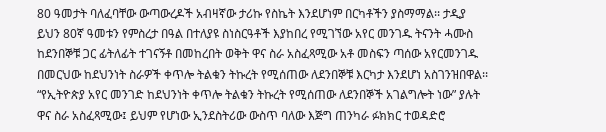80 ዓመታት ባለፈባቸው ውጣውረዶች አብዛኛው ታሪኩ የስኬት እንደሆነም በርካቶችን ያስማማል፡፡ ታዲያ ይህን 80ኛ ዓመቱን የምስረታ በዓል በተለያዩ ስነስርዓቶች እያከበረ የሚገኘው አየር መንገዱ ትናንት ሓሙስ ከደንበኞቹ ጋር ፊትለፊት ተገናኝቶ በመከረበት ወቅት ዋና ስራ አስፈጻሚው አቶ መስፍን ጣሰው አየርመንገዱ በመርህው ከደህንነት ስራዎች ቀጥሎ ትልቁን ትኩረት የሚሰጠው ለደንበኞቹ እርካታ እንደሆነ አስገንዝበዋል፡፡ “የኢትዮጵያ አየር መንገድ ከደህንነት ቀጥሎ ትልቁን ትኩረት የሚሰጠው ለደንበኞች አገልግሎት ነው” ያሉት ዋና ስራ አስፈጻሚው፤ ይህም የሆነው ኢንደስትሪው ውስጥ ባለው እጅግ ጠንካራ ፉክክር ተወዳድሮ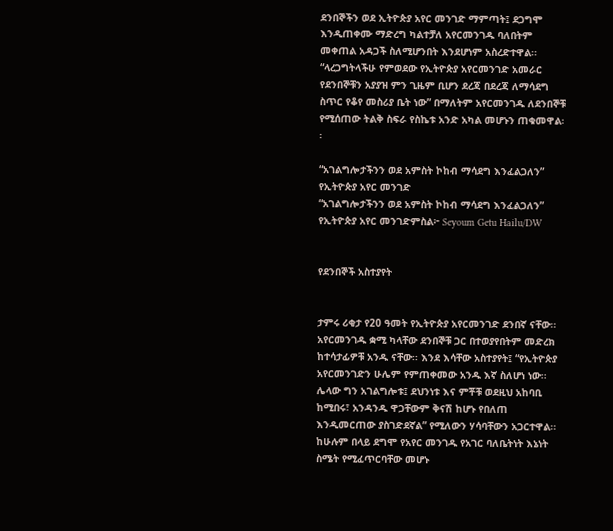ደንበኞችን ወደ ኢትዮጵያ አየር መንገድ ማምጣት፤ ደጋግሞ እንዲጠቀሙ ማድረግ ካልተቻለ አየርመንገዱ ባለበትም መቀጠል አዳጋች ስለሚሆንበት እንደሆነም አስረድተዋል፡፡ “ላረጋግትላችሁ የምወደው የኢትዮጵያ አየርመንገድ አመራር የደንበኞቹን አያያዝ ምን ጊዜም ቢሆን ደረጃ በደረጃ ለማሳደግ ስጥር የቆየ መስሪያ ቤት ነው” በማለትም አየርመንገዱ ለደንበኞቹ የሚሰጠው ትልቅ ስፍራ የስኬቱ አንድ አካል መሆኑን ጠቁመዋል፡፡

“አገልግሎታችንን ወደ አምስት ኮከብ ማሳደግ እንፈልጋለን” የኢትዮጵያ አየር መንገድ
“አገልግሎታችንን ወደ አምስት ኮከብ ማሳደግ እንፈልጋለን” የኢትዮጵያ አየር መንገድምስል፦ Seyoum Getu Hailu/DW


የደንበኞች አስተያየት


ታምሩ ሪቂታ የ20 ዓመት የኢትዮጵያ አየርመንገድ ደንበኛ ናቸው፡፡ አየርመንገዱ ቋሚ ካላቸው ደንበኞቹ ጋር በተወያየበትም መድረክ ከተሳታፊዎቹ አንዱ ናቸው፡፡ እንደ እሳቸው አስተያየት፤ “የኢትዮጵያ አየርመንገድን ሁሌም የምጠቀመው አንዱ እኛ ስለሆነ ነው፡፡ ሌላው ግን አገልግሎቱ፤ ደህንነቱ እና ምቾቹ ወደዚህ አከባቢ ከሚበሩ፣ አንዳንዱ ዋጋቸውም ቅናሽ ከሆኑ የበለጠ እንዲመርጠው ያስገድደኛል” የሚለውን ሃሳባቸውን አጋርተዋል፡፡ ከሁሉም በላይ ደግሞ የአየር መንገዱ የአገር ባለቤትነት እኔነት ስሜት የሚፈጥርባቸው መሆኑ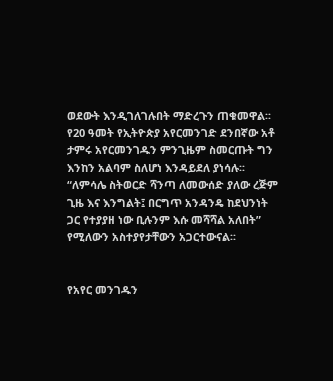ወደውት እንዲገለገሉበት ማድረጉን ጠቁመዋል፡፡
የ20 ዓመት የኢትዮጵያ አየርመንገድ ደንበኛው አቶ ታምሩ አየርመንገዱን ምንጊዜም ስመርጡት ግን እንከን አልባም ስለሆነ እንዳይደለ ያነሳሉ፡፡ “ለምሳሌ ስትወርድ ሻንጣ ለመውሰድ ያለው ረጅም ጊዜ እና እንግልት፤ በርግጥ አንዳንዴ ከደህንነት ጋር የተያያዘ ነው ቢሉንም እሱ መሻሻል አለበት” የሚለውን አስተያየታቸውን አጋርተውናል፡፡


የአየር መንገዱን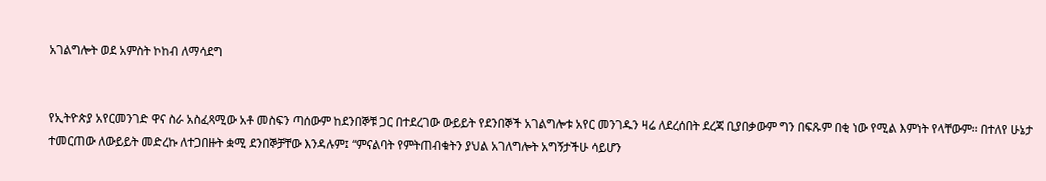አገልግሎት ወደ አምስት ኮከብ ለማሳደግ


የኢትዮጵያ አየርመንገድ ዋና ስራ አስፈጻሚው አቶ መስፍን ጣሰውም ከደንበኞቹ ጋር በተደረገው ውይይት የደንበኞች አገልግሎቱ አየር መንገዱን ዛሬ ለደረሰበት ደረጃ ቢያበቃውም ግን በፍጹም በቂ ነው የሚል እምነት የላቸውም፡፡ በተለየ ሁኔታ ተመርጠው ለውይይት መድረኩ ለተጋበዙት ቋሚ ደንበኞቻቸው እንዳሉም፤ “ምናልባት የምትጠብቁትን ያህል አገለግሎት አግኝታችሁ ሳይሆን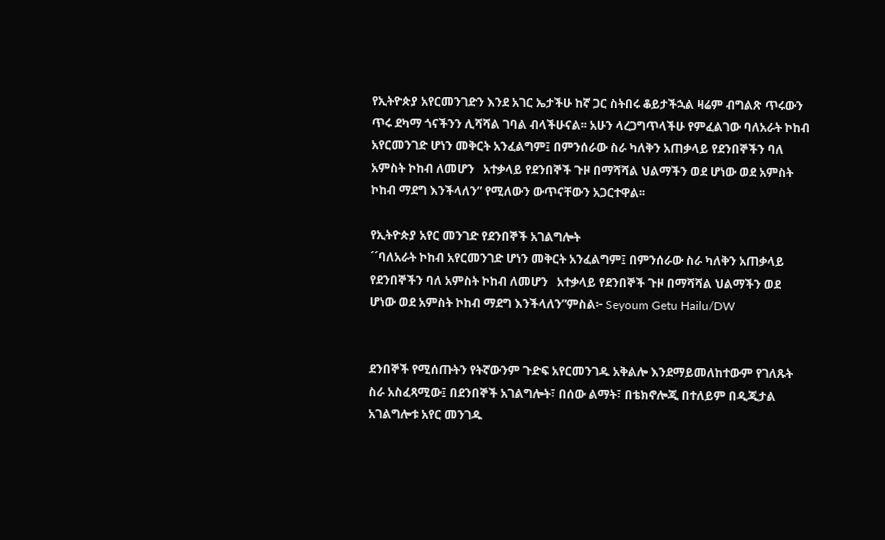የኢትዮጵያ አየርመንገድን እንደ አገር ኤታችሁ ከኛ ጋር ስትበሩ ቆይታችኋል ዛሬም ብግልጽ ጥሩውን ጥሩ ደካማ ጎናችንን ሊሻሻል ገባል ብላችሁናል፡፡ አሁን ላረጋግጥላችሁ የምፈልገው ባለአራት ኮከብ አየርመንገድ ሆነን መቅርት አንፈልግም፤ በምንሰራው ስራ ካለቅን አጠቃላይ የደንበኞችን ባለ አምስት ኮከብ ለመሆን   አተቃላይ የደንበኞች ጉዞ በማሻሻል ህልማችን ወደ ሆነው ወደ አምስት ኮከብ ማደግ እንችላለን” የሚለውን ውጥናቸውን አጋርተዋል፡፡

የኢትዮጵያ አየር መንገድ የደንበኞች አገልግሎት
´´ባለአራት ኮከብ አየርመንገድ ሆነን መቅርት አንፈልግም፤ በምንሰራው ስራ ካለቅን አጠቃላይ የደንበኞችን ባለ አምስት ኮከብ ለመሆን   አተቃላይ የደንበኞች ጉዞ በማሻሻል ህልማችን ወደ ሆነው ወደ አምስት ኮከብ ማደግ እንችላለን”ምስል፦ Seyoum Getu Hailu/DW


ደንበኞች የሚሰጡትን የትኛውንም ጉድፍ አየርመንገዱ አቅልሎ እንደማይመለከተውም የገለጹት ስራ አስፈጻሚው፤ በደንበኞች አገልግሎት፣ በሰው ልማት፣ በቴክኖሎጂ በተለይም በዲጂታል አገልግሎቱ አየር መንገዱ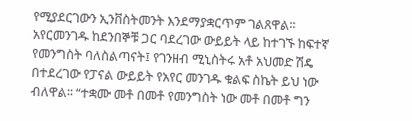የሚያደርገውን ኢንቨስትመንት እንደማያቋርጥም ገልጸዋል፡፡
አየርመንገዱ ከደንበኞቹ ጋር ባደረገው ውይይት ላይ ከተገኙ ከፍተኛ የመንግስት ባለስልጣናት፤ የገንዘብ ሚኒስትሩ አቶ አህመድ ሽዴ በተደረገው የፓናል ውይይት የአየር መንገዱ ቁልፍ ስኬት ይህ ነው ብለዋል፡፡ “ተቋሙ መቶ በመቶ የመንግስት ነው መቶ በመቶ ግን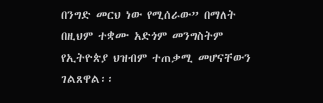በንግድ መርህ ነው የሚሰራው” በማለት በዚህም ተቋሙ አድጎም መንግስትም የኢትዮጵያ ህዝብም ተጠቃሚ መሆናቸውን ገልጸዋል፡፡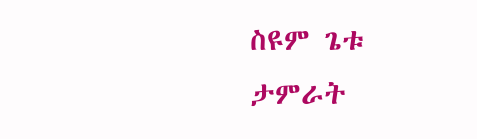ስዩም ጌቱ
ታምራት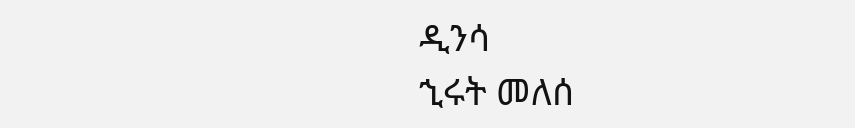ዲንሳ
ኂሩት መለሰ